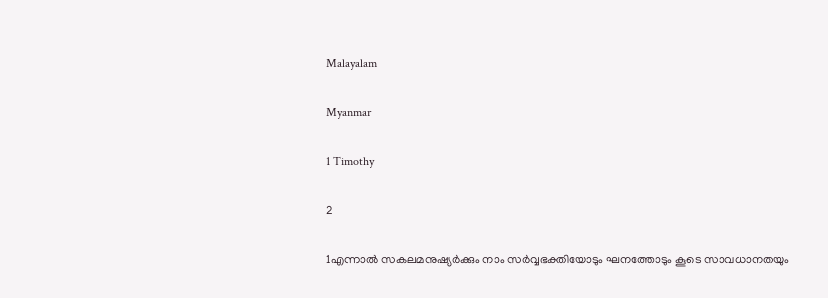Malayalam

Myanmar

1 Timothy

2

1എന്നാല്‍ സകലമനുഷ്യര്‍ക്കും നാം സര്‍വ്വഭക്തിയോടും ഘനത്തോടും കൂടെ സാവധാനതയും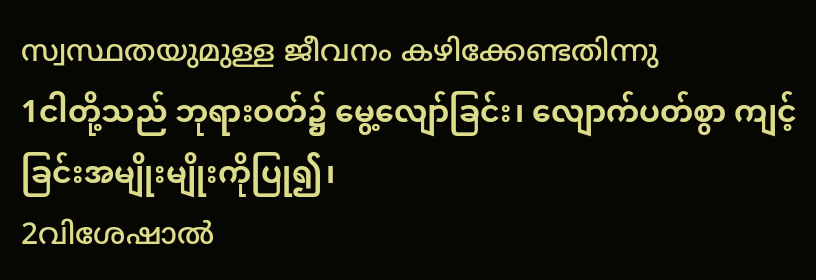സ്വസ്ഥതയുമുള്ള ജീവനം കഴിക്കേണ്ടതിന്നു
1ငါတို့သည် ဘုရားဝတ်၌ မွေ့လျော်ခြင်း၊ လျောက်ပတ်စွာ ကျင့်ခြင်းအမျိုးမျိုးကိုပြု၍၊
2വിശേഷാല്‍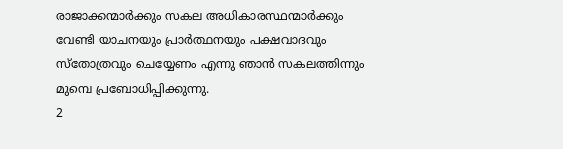രാജാക്കന്മാര്‍ക്കും സകല അധികാരസ്ഥന്മാര്‍ക്കും വേണ്ടി യാചനയും പ്രാര്‍ത്ഥനയും പക്ഷവാദവും സ്തോത്രവും ചെയ്യേണം എന്നു ഞാന്‍ സകലത്തിന്നും മുമ്പെ പ്രബോധിപ്പിക്കുന്നു.
2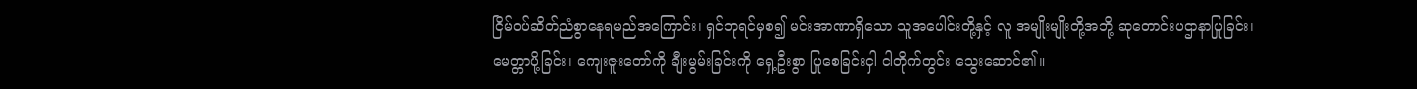ငြိမ်ဝပ်ဆိတ်ညံစွာနေရမည်အကြောင်း၊ ရှင်ဘုရင်မှစ၍ မင်းအာဏာရှိသော သူအပေါင်းတို့နှင့် လူ အမျိုးမျိုးတို့အဘို့ ဆုတောင်းပဌာနာပြုခြင်း၊ မေတ္တာပို့ခြင်း၊ ကျေးဇူးတော်ကို ချီးမွမ်းခြင်းကို ရှေ့ဦးစွာ ပြုစေခြင်းငှါ ငါတိုက်တွင်း သွေးဆောင်၏။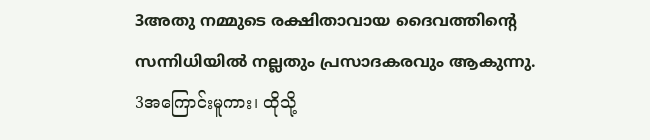3അതു നമ്മുടെ രക്ഷിതാവായ ദൈവത്തിന്റെ സന്നിധിയില്‍ നല്ലതും പ്രസാദകരവും ആകുന്നു.
3အကြောင်းမူကား၊ ထိုသို့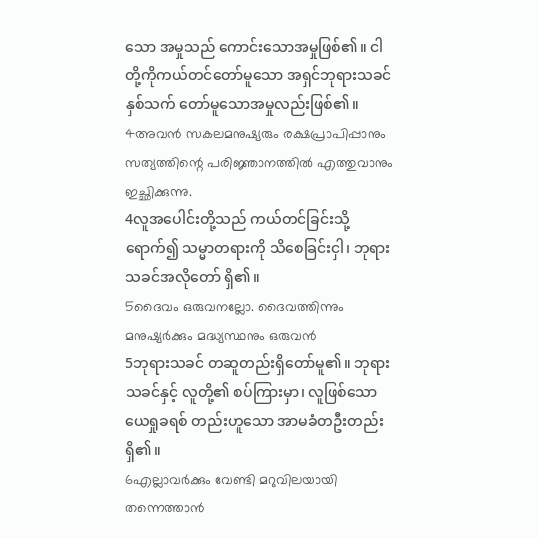သော အမှုသည် ကောင်းသောအမှုဖြစ်၏။ ငါတို့ကိုကယ်တင်တော်မူသော အရှင်ဘုရားသခင်နှစ်သက် တော်မူသောအမှုလည်းဖြစ်၏။
4അവന്‍ സകലമനുഷ്യരും രക്ഷപ്രാപിപ്പാനും സത്യത്തിന്റെ പരിജ്ഞാനത്തില്‍ എത്തുവാനും ഇച്ഛിക്കുന്നു.
4လူအပေါင်းတို့သည် ကယ်တင်ခြင်းသို့ရောက်၍ သမ္မာတရားကို သိစေခြင်းငှါ၊ ဘုရားသခင်အလိုတော် ရှိ၏။
5ദൈവം ഒരുവനല്ലോ. ദൈവത്തിന്നും മനുഷ്യര്‍ക്കും മദ്ധ്യസ്ഥനും ഒരുവന്‍
5ဘုရားသခင် တဆူတည်းရှိတော်မူ၏။ ဘုရားသခင်နှင့် လူတို့၏ စပ်ကြားမှာ၊ လူဖြစ်သော ယေရှုခရစ် တည်းဟူသော အာမခံတဦးတည်းရှိ၏။
6എല്ലാവര്‍ക്കും വേണ്ടി മറുവിലയായി തന്നെത്താന്‍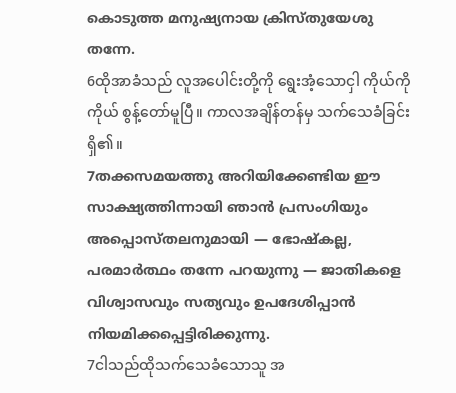കൊടുത്ത മനുഷ്യനായ ക്രിസ്തുയേശു തന്നേ.
6ထိုအာခံသည် လူအပေါင်းတို့ကို ရွေးအံ့သောငှါ ကိုယ်ကိုကိုယ် စွန့်တော်မူပြီ။ ကာလအချိန်တန်မှ သက်သေခံခြင်းရှိ၏။
7തക്കസമയത്തു അറിയിക്കേണ്ടിയ ഈ സാക്ഷ്യത്തിന്നായി ഞാന്‍ പ്രസംഗിയും അപ്പൊസ്തലനുമായി — ഭോഷ്കല്ല, പരമാര്‍ത്ഥം തന്നേ പറയുന്നു — ജാതികളെ വിശ്വാസവും സത്യവും ഉപദേശിപ്പാന്‍ നിയമിക്കപ്പെട്ടിരിക്കുന്നു.
7ငါသည်ထိုသက်သေခံသောသူ အ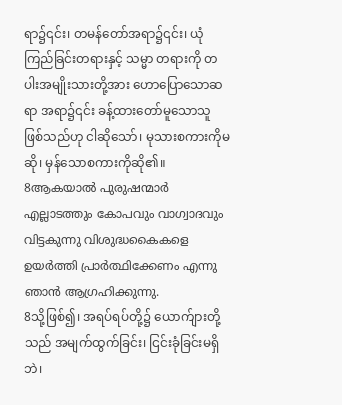ရာ၌၎င်း၊ တမန်တော်အရာ၌၎င်း၊ ယုံကြည်ခြင်းတရားနှင့် သမ္မာ တရားကို တပါးအမျိုးသားတို့အား ဟောပြောသောဆရာ အရာ၌၎င်း ခန့်ထားတော်မူသောသူ ဖြစ်သည်ဟု ငါဆိုသော်၊ မုသားစကားကိုမဆို၊ မှန်သောစကားကိုဆို၏။
8ആകയാല്‍ പുരുഷന്മാര്‍ എല്ലാടത്തും കോപവും വാഗ്വാദവും വിട്ടകുന്നു വിശുദ്ധകൈകളെ ഉയര്‍ത്തി പ്രാര്‍ത്ഥിക്കേണം എന്നു ഞാന്‍ ആഗ്രഹിക്കുന്നു.
8သို့ဖြစ်၍၊ အရပ်ရပ်တို့၌ ယောက်ျားတို့သည် အမျက်ထွက်ခြင်း၊ ငြင်းခုံခြင်းမရှိဘဲ၊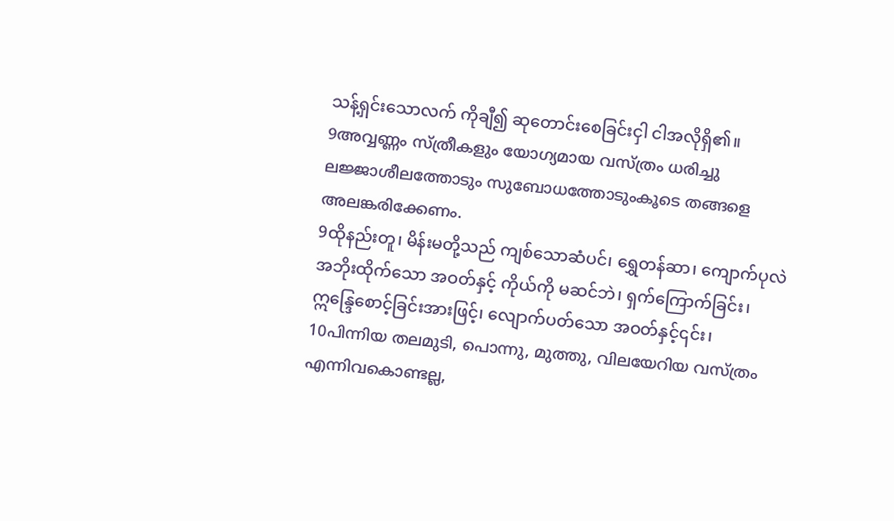သန့်ရှင်းသောလက် ကိုချီ၍ ဆုတောင်းစေခြင်းငှါ ငါအလိုရှိ၏။
9അവ്വണ്ണം സ്ത്രീകളും യോഗ്യമായ വസ്ത്രം ധരിച്ചു ലജ്ജാശീലത്തോടും സുബോധത്തോടുംകൂടെ തങ്ങളെ അലങ്കരിക്കേണം.
9ထိုနည်းတူ၊ မိန်းမတို့သည် ကျစ်သောဆံပင်၊ ရွှေတန်ဆာ၊ ကျောက်ပုလဲအဘိုးထိုက်သော အဝတ်နှင့် ကိုယ်ကို မဆင်ဘဲ၊ ရှက်ကြောက်ခြင်း၊ ဣန္ဒြေစောင့်ခြင်းအားဖြင့်၊ လျောက်ပတ်သော အဝတ်နှင့်၎င်း၊
10പിന്നിയ തലമുടി, പൊന്നു, മുത്തു, വിലയേറിയ വസ്ത്രം എന്നിവകൊണ്ടല്ല,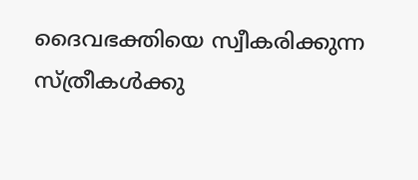ദൈവഭക്തിയെ സ്വീകരിക്കുന്ന സ്ത്രീകള്‍ക്കു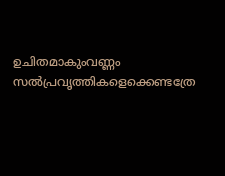ഉചിതമാകുംവണ്ണം സല്‍പ്രവൃത്തികളെക്കെണ്ടത്രേ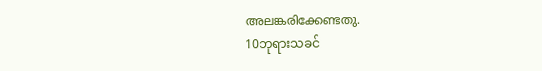അലങ്കരിക്കേണ്ടതു.
10ဘုရားသခင်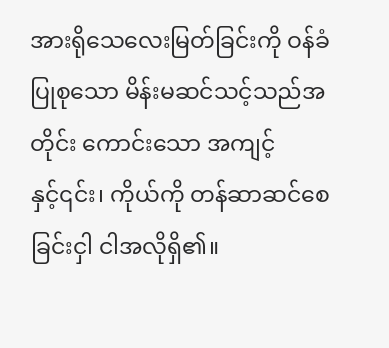အားရိုသေလေးမြတ်ခြင်းကို ဝန်ခံပြုစုသော မိန်းမဆင်သင့်သည်အတိုင်း ကောင်းသော အကျင့်နှင့်၎င်း၊ ကိုယ်ကို တန်ဆာဆင်စေခြင်းငှါ ငါအလိုရှိ၏။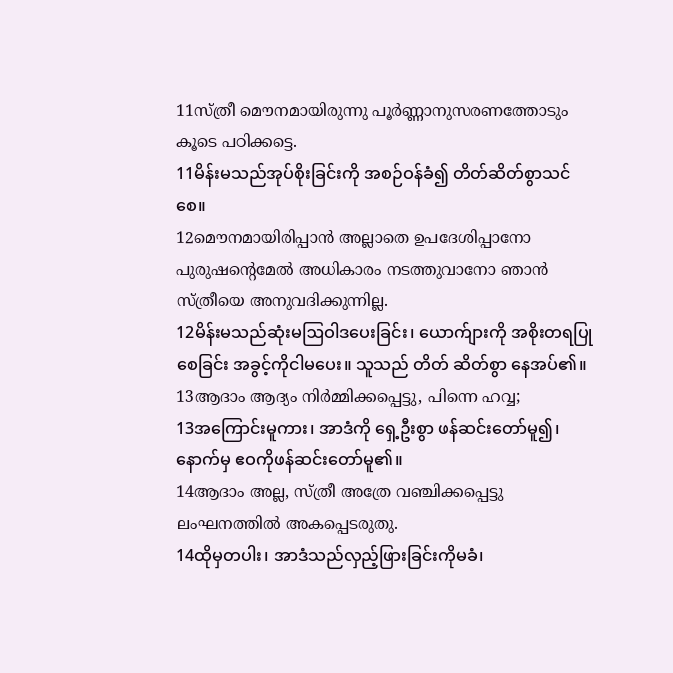11സ്ത്രീ മൌനമായിരുന്നു പൂര്‍ണ്ണാനുസരണത്തോടും കൂടെ പഠിക്കട്ടെ.
11မိန်းမသည်အုပ်စိုးခြင်းကို အစဉ်ဝန်ခံ၍ တိတ်ဆိတ်စွာသင်စေ။
12മൌനമായിരിപ്പാന്‍ അല്ലാതെ ഉപദേശിപ്പാനോ പുരുഷന്റെമേല്‍ അധികാരം നടത്തുവാനോ ഞാന്‍ സ്ത്രീയെ അനുവദിക്കുന്നില്ല.
12မိန်းမသည်ဆုံးမဩဝါဒပေးခြင်း၊ ယောက်ျားကို အစိုးတရပြုစေခြင်း အခွင့်ကိုငါမပေး။ သူသည် တိတ် ဆိတ်စွာ နေအပ်၏။
13ആദാം ആദ്യം നിര്‍മ്മിക്കപ്പെട്ടു, പിന്നെ ഹവ്വ;
13အကြောင်းမူကား၊ အာဒံကို ရှေ့ဦးစွာ ဖန်ဆင်းတော်မူ၍၊ နောက်မှ ဧဝကိုဖန်ဆင်းတော်မူ၏။
14ആദാം അല്ല, സ്ത്രീ അത്രേ വഞ്ചിക്കപ്പെട്ടു ലംഘനത്തില്‍ അകപ്പെടരുതു.
14ထိုမှတပါး၊ အာဒံသည်လှည့်ဖြားခြင်းကိုမခံ၊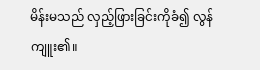မိန်းမသည် လှည့်ဖြားခြင်းကိုခံ၍ လွန်ကျူး၏။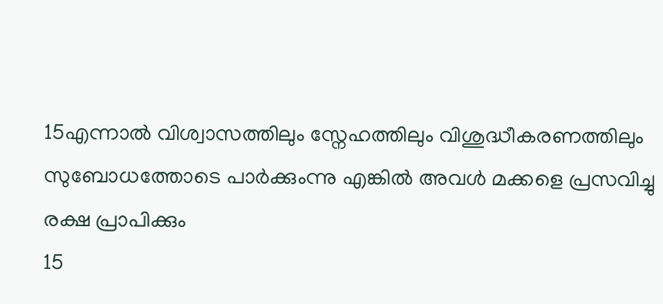15എന്നാല്‍ വിശ്വാസത്തിലും സ്നേഹത്തിലും വിശുദ്ധീകരണത്തിലും സുബോധത്തോടെ പാര്‍ക്കുംന്നു എങ്കില്‍ അവള്‍ മക്കളെ പ്രസവിച്ചു രക്ഷ പ്രാപിക്കും
15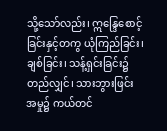သို့သော်လည်း၊ ဣန္ဒြေစောင့်ခြင်းနှင့်တကွ ယုံကြည်ခြင်း၊ ချစ်ခြင်း၊ သန့်ရှင်းခြင်း၌ တည်လျှင်၊ သားဘွားဖြင်းအမှု၌ ကယ်တင်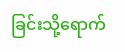ခြင်းသို့ရောက်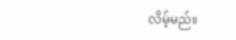လိမ့်မည်။